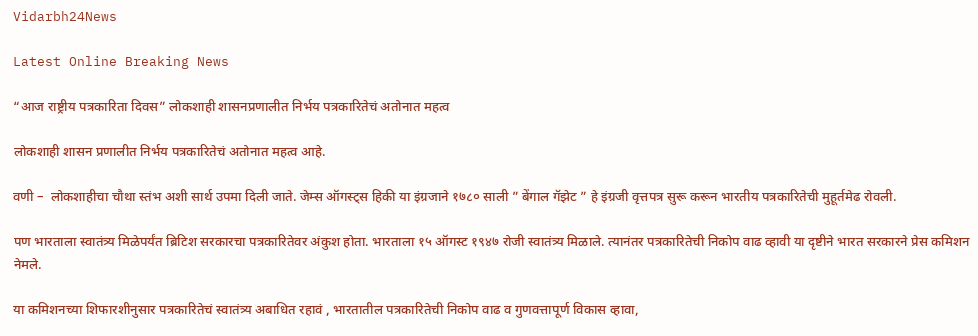Vidarbh24News

Latest Online Breaking News

“आज राष्ट्रीय पत्रकारिता दिवस” लोकशाही शासनप्रणालीत निर्भय पत्रकारितेचं अतोनात महत्व

लोकशाही शासन प्रणालीत निर्भय पत्रकारितेचं अतोनात महत्व आहे.

वणी –  लोकशाहीचा चौथा स्तंभ अशी सार्थ उपमा दिली जाते. जेम्स ऑगस्ट्स हिकी या इंग्रजाने १७८० साली ” बेंगाल गॅझेट ” हे इंग्रजी वृत्तपत्र सुरू करून भारतीय पत्रकारितेची मुहूर्तमेढ रोवली.

पण भारताला स्वातंत्र्य मिळेपर्यंत ब्रिटिश सरकारचा पत्रकारितेवर अंकुश होता. भारताला १५ ऑगस्ट १९४७ रोजी स्वातंत्र्य मिळाले. त्यानंतर पत्रकारितेची निकोप वाढ व्हावी या दृष्टीने भारत सरकारने प्रेस कमिशन नेमले.

या कमिशनच्या शिफारशीनुसार पत्रकारितेचं स्वातंत्र्य अबाधित रहावं , भारतातील पत्रकारितेची निकोप वाढ व गुणवत्तापूर्ण विकास व्हावा,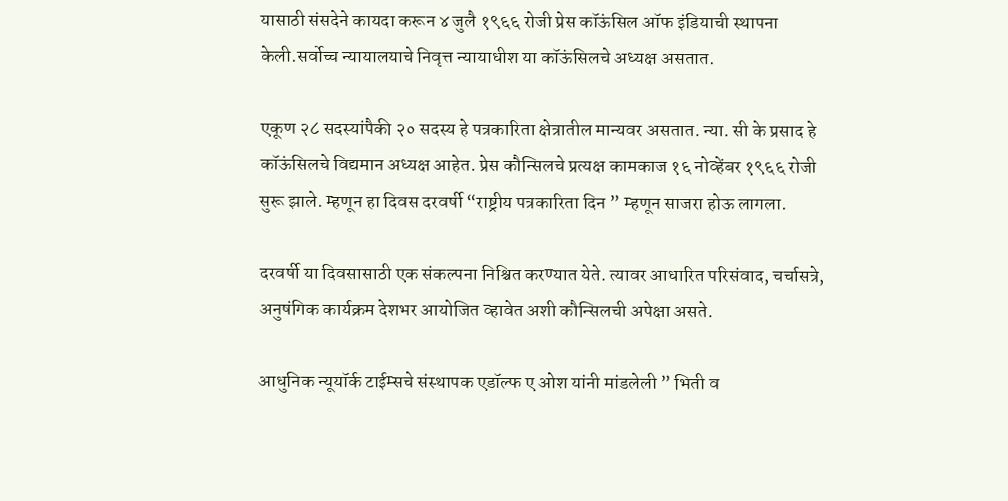यासाठी संसदेने कायदा करून ४ जुलै १९६६ रोजी प्रेस कॉऊंसिल ऑफ इंडियाची स्थापना केली.सर्वोच्च न्यायालयाचे निवृत्त न्यायाधीश या कॉऊंसिलचे अध्यक्ष असतात.

एकूण २८ सदस्यांपैकी २० सदस्य हे पत्रकारिता क्षेत्रातील मान्यवर असतात. न्या. सी के प्रसाद हे कॉऊंसिलचे विद्यमान अध्यक्ष आहेत. प्रेस कौन्सिलचे प्रत्यक्ष कामकाज १६ नोव्हेंबर १९६६ रोजी सुरू झाले. म्हणून हा दिवस दरवर्षी “राष्ट्रीय पत्रकारिता दिन ” म्हणून साजरा होऊ लागला.

दरवर्षी या दिवसासाठी एक संकल्पना निश्चित करण्यात येते. त्यावर आधारित परिसंवाद, चर्चासत्रे, अनुषंगिक कार्यक्रम देशभर आयोजित व्हावेत अशी कौन्सिलची अपेक्षा असते.

आधुनिक न्यूयॉर्क टाईम्सचे संस्थापक एडॉल्फ ए ओश यांनी मांडलेली ” भिती व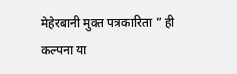मेहेरबानी मुक्त पत्रकारिता ” ही कल्पना या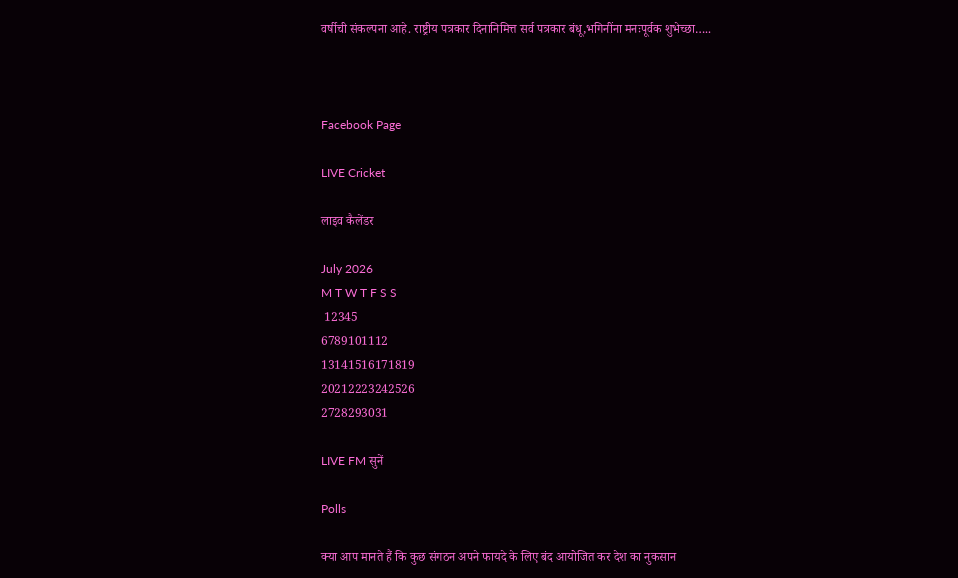वर्षीची संकल्पना आहे. राष्ट्रीय पत्रकार दिनानिमित्त सर्व पत्रकार बंधू,भगिनींना मनःपूर्वक शुभेच्छा…..



Facebook Page

LIVE Cricket

लाइव कैलेंडर

July 2026
M T W T F S S
 12345
6789101112
13141516171819
20212223242526
2728293031

LIVE FM सुनें

Polls

क्या आप मानते हैं कि कुछ संगठन अपने फायदे के लिए बंद आयोजित कर देश का नुकसान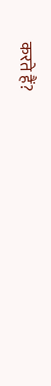करते हैं?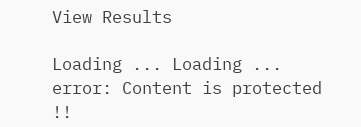View Results

Loading ... Loading ...
error: Content is protected !!